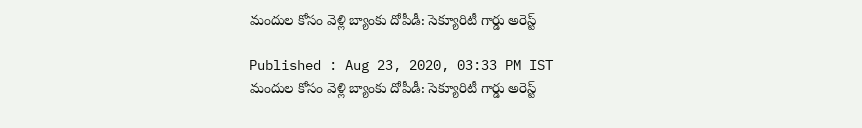మందుల కోసం వెళ్లి బ్యాంకు దోపీడీ: సెక్యూరిటీ గార్డు అరెస్ట్

Published : Aug 23, 2020, 03:33 PM IST
మందుల కోసం వెళ్లి బ్యాంకు దోపీడీ: సెక్యూరిటీ గార్డు అరెస్ట్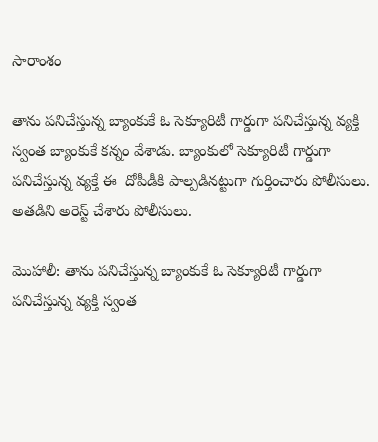సారాంశం

తాను పనిచేస్తున్న బ్యాంకుకే ఓ సెక్యూరిటీ గార్డుగా పనిచేస్తున్న వ్యక్తి స్వంత బ్యాంకుకే కన్నం వేశాడు. బ్యాంకులో సెక్యూరిటీ గార్డుగా పనిచేస్తున్న వ్యక్తే ఈ  దోపీడీకి పాల్పడినట్టుగా గుర్తించారు పోలీసులు. అతడిని అరెస్ట్ చేశారు పోలీసులు.

మొహాలీ: తాను పనిచేస్తున్న బ్యాంకుకే ఓ సెక్యూరిటీ గార్డుగా పనిచేస్తున్న వ్యక్తి స్వంత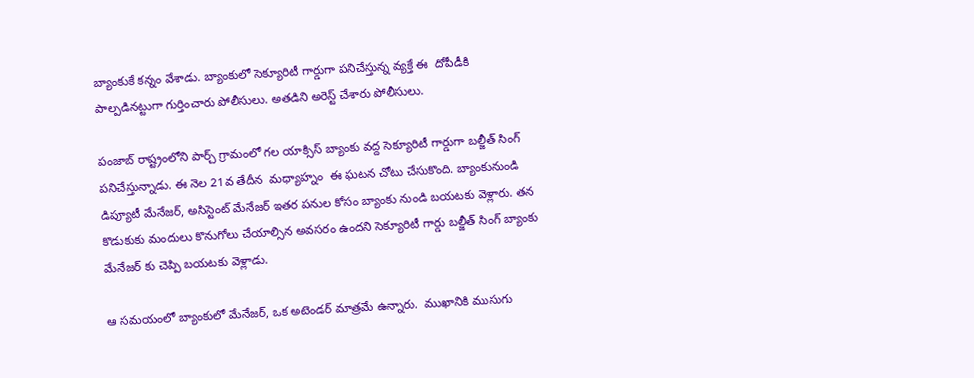బ్యాంకుకే కన్నం వేశాడు. బ్యాంకులో సెక్యూరిటీ గార్డుగా పనిచేస్తున్న వ్యక్తే ఈ  దోపీడీకి పాల్పడినట్టుగా గుర్తించారు పోలీసులు. అతడిని అరెస్ట్ చేశారు పోలీసులు.

పంజాబ్ రాష్ట్రంలోని పార్చ్ గ్రామంలో గల యాక్సిస్ బ్యాంకు వద్ద సెక్యూరిటీ గార్డుగా బల్జీత్ సింగ్ పనిచేస్తున్నాడు. ఈ నెల 21వ తేదీన  మధ్యాహ్నం  ఈ ఘటన చోటు చేసుకొంది. బ్యాంకునుండి డిప్యూటీ మేనేజర్, అసిస్టెంట్ మేనేజర్ ఇతర పనుల కోసం బ్యాంకు నుండి బయటకు వెళ్లారు. తన కొడుకుకు మందులు కొనుగోలు చేయాల్సిన అవసరం ఉందని సెక్యూరిటీ గార్డు బల్జీత్ సింగ్ బ్యాంకు మేనేజర్ కు చెప్పి బయటకు వెళ్లాడు.

ఆ సమయంలో బ్యాంకులో మేనేజర్, ఒక అటెండర్ మాత్రమే ఉన్నారు.  ముఖానికి ముసుగు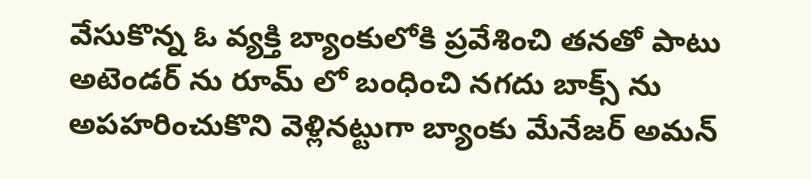వేసుకొన్న ఓ వ్యక్తి బ్యాంకులోకి ప్రవేశించి తనతో పాటు అటెండర్ ను రూమ్ లో బంధించి నగదు బాక్స్ ను అపహరించుకొని వెళ్లినట్టుగా బ్యాంకు మేనేజర్ అమన్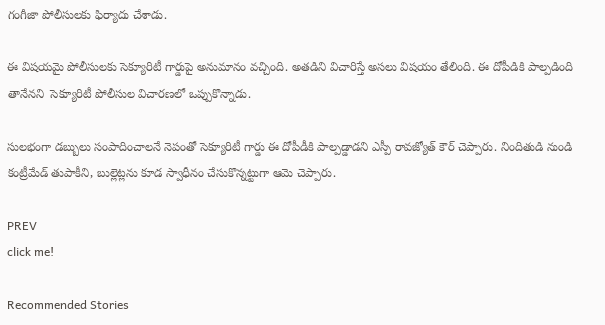గంగీజా పోలీసులకు ఫిర్యాదు చేశాడు.

ఈ విషయమై పోలీసులకు సెక్యూరిటీ గార్డుపై అనుమానం వచ్చింది. అతడిని విచారిస్తే అసలు విషయం తేలింది. ఈ దోపీడికి పాల్పడింది తానేనని  సెక్యూరిటీ పోలీసుల విచారణలో ఒప్పుకొన్నాడు.

సులభంగా డబ్బులు సంపాదించాలనే నెపంతో సెక్యూరిటీ గార్డు ఈ దోపీడీకి పాల్పడ్డాడని ఎస్పీ రావజ్యోత్ కౌర్ చెప్పారు. నిందితుడి నుండి కంట్రీమేడ్ తుపాకీని, బుల్లెట్లను కూడ స్వాధీనం చేసుకొన్నట్టుగా ఆమె చెప్పారు.

PREV
click me!

Recommended Stories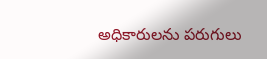అధికారులను పరుగులు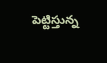పెట్టిస్తున్న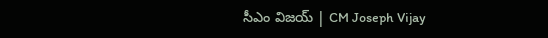సీఎం విజయ్ | CM Joseph Vijay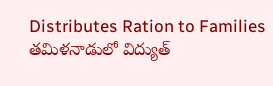Distributes Ration to Families
తమిళనాడులో విద్యుత్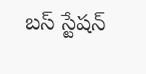బస్ స్టేషన్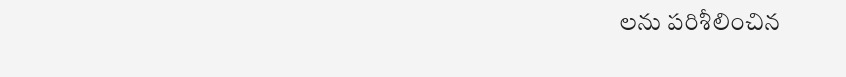లను పరిశీలించిన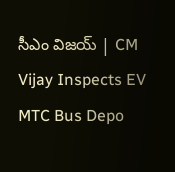సీఎం విజయ్ | CM Vijay Inspects EV MTC Bus Depo